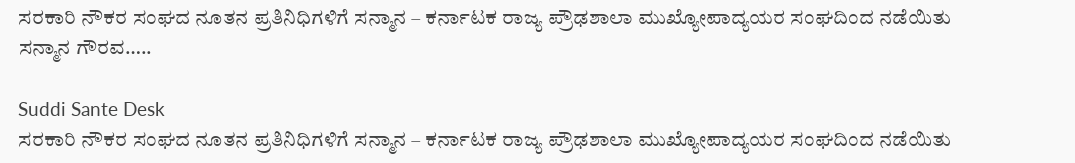ಸರಕಾರಿ ನೌಕರ ಸಂಘದ ನೂತನ ಪ್ರತಿನಿಧಿಗಳಿಗೆ ಸನ್ಮಾನ – ಕರ್ನಾಟಕ ರಾಜ್ಯ ಪ್ರೌಢಶಾಲಾ ಮುಖ್ಯೋಪಾದ್ಯಯರ ಸಂಘದಿಂದ ನಡೆಯಿತು ಸನ್ಮಾನ ಗೌರವ…..

Suddi Sante Desk
ಸರಕಾರಿ ನೌಕರ ಸಂಘದ ನೂತನ ಪ್ರತಿನಿಧಿಗಳಿಗೆ ಸನ್ಮಾನ – ಕರ್ನಾಟಕ ರಾಜ್ಯ ಪ್ರೌಢಶಾಲಾ ಮುಖ್ಯೋಪಾದ್ಯಯರ ಸಂಘದಿಂದ ನಡೆಯಿತು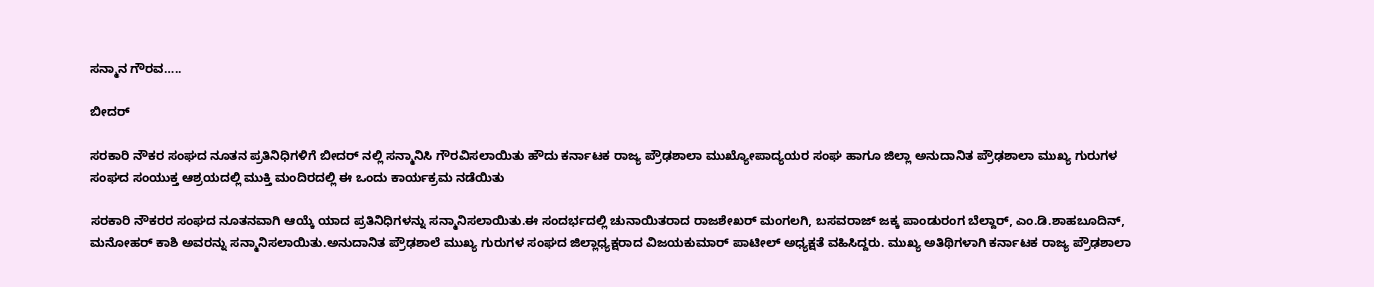ಸನ್ಮಾನ ಗೌರವ…..

ಬೀದರ್

ಸರಕಾರಿ ನೌಕರ ಸಂಘದ ನೂತನ ಪ್ರತಿನಿಧಿಗಳಿಗೆ ಬೀದರ್ ನಲ್ಲಿ ಸನ್ಮಾನಿಸಿ ಗೌರವಿಸಲಾಯಿತು ಹೌದು ಕರ್ನಾಟಕ ರಾಜ್ಯ ಪ್ರೌಢಶಾಲಾ ಮುಖ್ಯೋಪಾದ್ಯಯರ ಸಂಘ ಹಾಗೂ ಜಿಲ್ಲಾ ಅನುದಾನಿತ ಪ್ರೌಢಶಾಲಾ ಮುಖ್ಯ ಗುರುಗಳ ಸಂಘದ ಸಂಯುಕ್ತ ಆಶ್ರಯದಲ್ಲಿ ಮುಕ್ತಿ ಮಂದಿರದಲ್ಲಿ ಈ ಒಂದು ಕಾರ್ಯಕ್ರಮ ನಡೆಯಿತು

ಸರಕಾರಿ ನೌಕರರ ಸಂಘದ ನೂತನವಾಗಿ ಆಯ್ಕೆ ಯಾದ ಪ್ರತಿನಿಧಿಗಳನ್ನು ಸನ್ಮಾನಿಸಲಾಯಿತು.ಈ ಸಂದರ್ಭದಲ್ಲಿ ಚುನಾಯಿತರಾದ ರಾಜಶೇಖರ್ ಮಂಗಲಗಿ, ಬಸವರಾಜ್ ಜಕ್ಕ ಪಾಂಡುರಂಗ ಬೆಲ್ದಾರ್, ಎಂ.ಡಿ.ಶಾಹಬೂದಿನ್, ಮನೋಹರ್ ಕಾಶಿ ಅವರನ್ನು ಸನ್ಮಾನಿಸಲಾಯಿತು.ಅನುದಾನಿತ ಪ್ರೌಢಶಾಲೆ ಮುಖ್ಯ ಗುರುಗಳ ಸಂಘದ ಜಿಲ್ಲಾಧ್ಯಕ್ಷರಾದ ವಿಜಯಕುಮಾರ್ ಪಾಟೀಲ್ ಅಧ್ಯಕ್ಷತೆ ವಹಿಸಿದ್ದರು. ಮುಖ್ಯ ಅತಿಥಿಗಳಾಗಿ ಕರ್ನಾಟಕ ರಾಜ್ಯ ಪ್ರೌಢಶಾಲಾ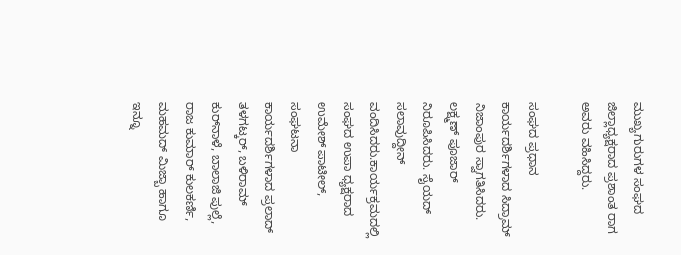ಮುಖ್ಯಗುರುಗಳ ಸಂಘದ ಜಿಲ್ಲಾಧ್ಯಕ್ಷರಾದ ಪ್ರಶಾಂತ ರಾಗ ಅವರು ವಹಿಸಿದ್ದರು.

ಸಂಘದ ಪ್ರಧಾನ ಕಾರ್ಯದರ್ಶಿಗಳಾದ ಸಿದ್ರಾಮ್ ನಿಜಾಂಪುರ ಸ್ವಾಗತಿಸಿದರು. ಲಕ್ಷ್ಮಣ್ ಪೂಜಾರ್ ನಿರೂಪಿಸಿದರು. ಸೈಯದ್ ಸಲಾವುದ್ದೀನ್ ವಂದಿಸಿದರು.ಕಾರ್ಯಕ್ರಮದಲ್ಲಿ ಸಂಘದ ಉಪಾ ಧ್ಯಕ್ಷರಾದ ಉಮೇಶ್ ಪಾಟೀಲ್, ಸಂಘಟನಾ ಕಾರ್ಯದರ್ಶಿಗಳಾದ ಪ್ರಲಾದ್ ತಳಗಟ್ಕರ್, ಬಳಿರಾಮ್ ಕುರ್‌ನಾಳೆ, ಬಾಲಾಜಿ ಪುಲ್ಲೆ, ರಾಜ ಕುಮಾರ್ ಕುಲಕರ್ಣಿ, ಮಹಮದ್ ಮಿಜ್ಬಾ ಹಾಗೂ ಇನ್ನೂ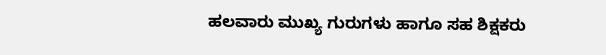ಹಲವಾರು ಮುಖ್ಯ ಗುರುಗಳು ಹಾಗೂ ಸಹ ಶಿಕ್ಷಕರು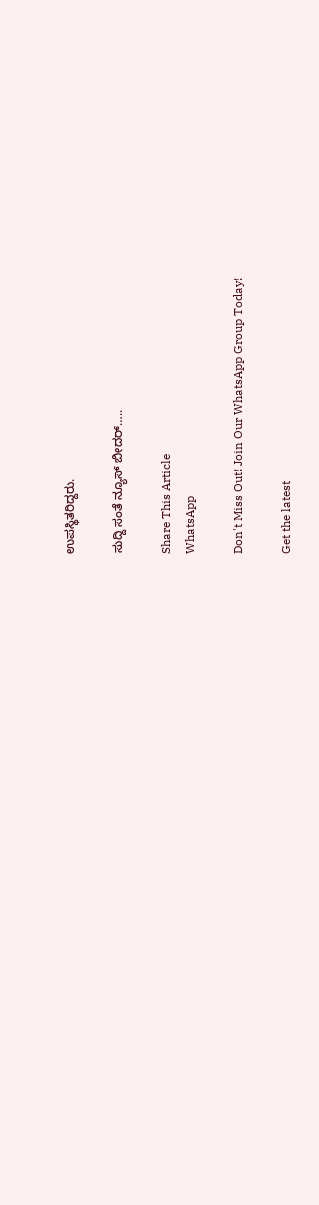ಉಪಸ್ಥಿತರಿದ್ದರು.

ಸುದ್ದಿ ಸಂತೆ ನ್ಯೂಸ್ ಬೀದರ್…..

Share This Article
WhatsApp

Don't Miss Out! Join Our WhatsApp Group Today!

Get the latest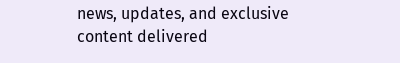news, updates, and exclusive content delivered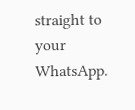straight to your WhatsApp.